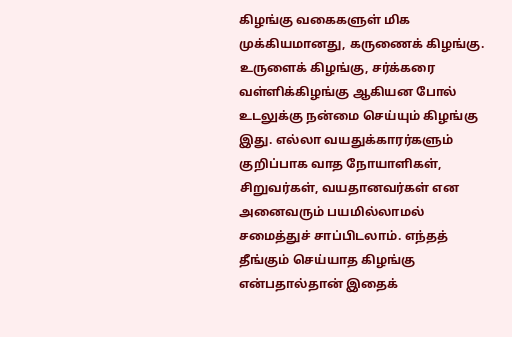கிழங்கு வகைகளுள் மிக முக்கியமானது, கருணைக் கிழங்கு.
உருளைக் கிழங்கு, சர்க்கரை வள்ளிக்கிழங்கு ஆகியன போல் உடலுக்கு நன்மை செய்யும் கிழங்கு இது. எல்லா வயதுக்காரர்களும் குறிப்பாக வாத நோயாளிகள், சிறுவர்கள், வயதானவர்கள் என அனைவரும் பயமில்லாமல் சமைத்துச் சாப்பிடலாம். எந்தத் தீங்கும் செய்யாத கிழங்கு என்பதால்தான் இதைக்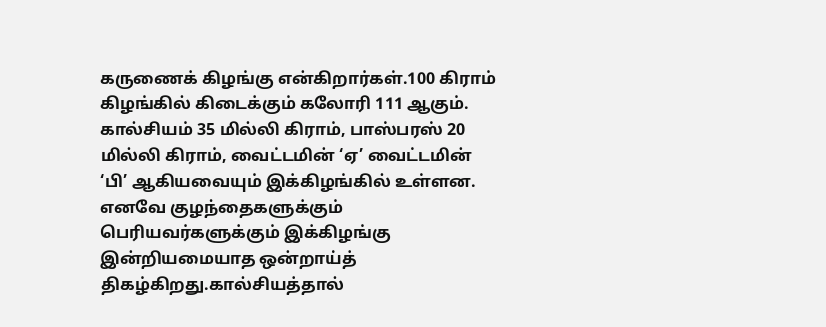கருணைக் கிழங்கு என்கிறார்கள்.100 கிராம் கிழங்கில் கிடைக்கும் கலோரி 111 ஆகும். கால்சியம் 35 மில்லி கிராம், பாஸ்பரஸ் 20 மில்லி கிராம், வைட்டமின் ‘ஏ’ வைட்டமின் ‘பி’ ஆகியவையும் இக்கிழங்கில் உள்ளன. எனவே குழந்தைகளுக்கும் பெரியவர்களுக்கும் இக்கிழங்கு இன்றியமையாத ஒன்றாய்த் திகழ்கிறது.கால்சியத்தால்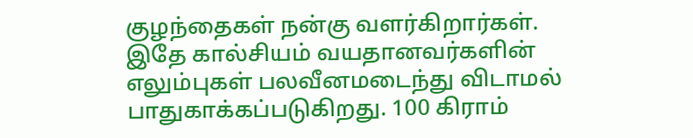குழந்தைகள் நன்கு வளர்கிறார்கள். இதே கால்சியம் வயதானவர்களின் எலும்புகள் பலவீனமடைந்து விடாமல் பாதுகாக்கப்படுகிறது. 100 கிராம்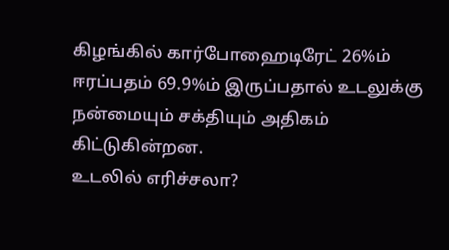கிழங்கில் கார்போஹைடிரேட் 26%ம் ஈரப்பதம் 69.9%ம் இருப்பதால் உடலுக்கு நன்மையும் சக்தியும் அதிகம் கிட்டுகின்றன.
உடலில் எரிச்சலா?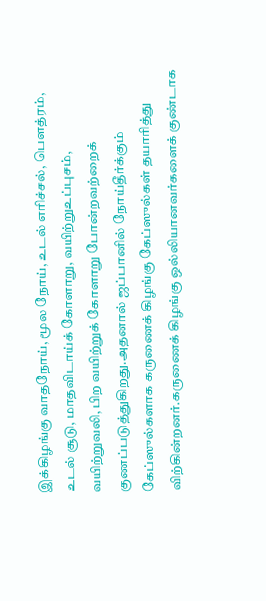இக்கிழங்கு வாதநோய், மூல நோய், உடல் எரிச்சல், பெளத்ரம், உடல் சூடு, மாதவிடாய்க் கோளாறு, வயிற்றுஉப்புசம், வயிற்றுவலி, பிற வயிற்றுக் கோளாறு போன்றவற்றைக் குணப்படுத்துகிறது.அதனால் ஜப்பானில் நோய்தீர்க்கும் கேப்ஸுல்களாக கருணைக் கிழங்கு கேப்ஸுல்கள் தயாரித்து விற்கின்றனர்.கருணைக் கிழங்கு ஒல்லியானவர்களைக் குண்டாக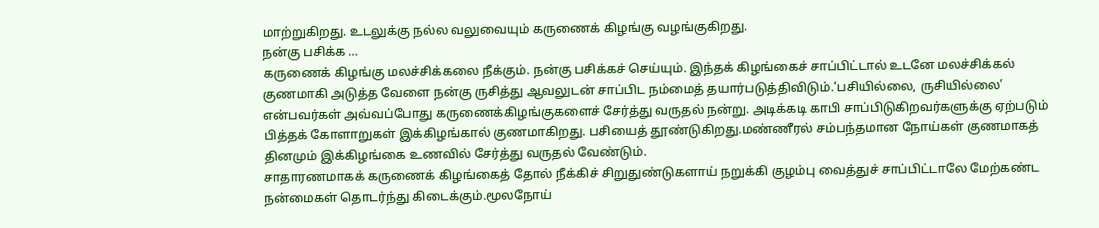மாற்றுகிறது. உடலுக்கு நல்ல வலுவையும் கருணைக் கிழங்கு வழங்குகிறது.
நன்கு பசிக்க …
கருணைக் கிழங்கு மலச்சிக்கலை நீக்கும். நன்கு பசிக்கச் செய்யும். இந்தக் கிழங்கைச் சாப்பிட்டால் உடனே மலச்சிக்கல் குணமாகி அடுத்த வேளை நன்கு ருசித்து ஆவலுடன் சாப்பிட நம்மைத் தயார்படுத்திவிடும்.‘பசியில்லை, ருசியில்லை’ என்பவர்கள் அவ்வப்போது கருணைக்கிழங்குகளைச் சேர்த்து வருதல் நன்று. அடிக்கடி காபி சாப்பிடுகிறவர்களுக்கு ஏற்படும் பித்தக் கோளாறுகள் இக்கிழங்கால் குணமாகிறது. பசியைத் தூண்டுகிறது.மண்ணீரல் சம்பந்தமான நோய்கள் குணமாகத் தினமும் இக்கிழங்கை உணவில் சேர்த்து வருதல் வேண்டும்.
சாதாரணமாகக் கருணைக் கிழங்கைத் தோல் நீக்கிச் சிறுதுண்டுகளாய் நறுக்கி குழம்பு வைத்துச் சாப்பிட்டாலே மேற்கண்ட நன்மைகள் தொடர்ந்து கிடைக்கும்.மூலநோய்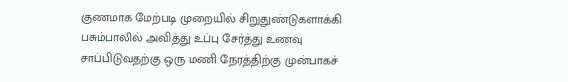குணமாக மேற்படி முறையில் சிறுதுண்டுகளாக்கி பசும்பாலில் அவித்து உப்பு சேர்த்து உணவு சாப்பிடுவதற்கு ஒரு மணி நேரத்திற்கு முன்பாகச்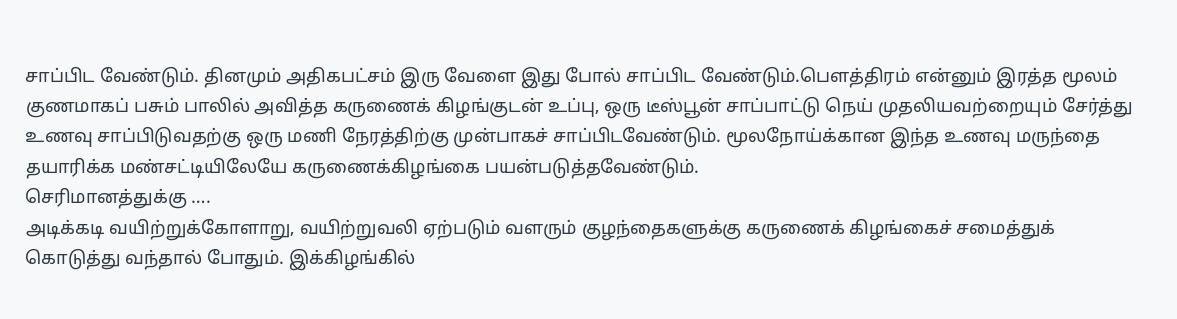சாப்பிட வேண்டும். தினமும் அதிகபட்சம் இரு வேளை இது போல் சாப்பிட வேண்டும்.பெளத்திரம் என்னும் இரத்த மூலம் குணமாகப் பசும் பாலில் அவித்த கருணைக் கிழங்குடன் உப்பு, ஒரு டீஸ்பூன் சாப்பாட்டு நெய் முதலியவற்றையும் சேர்த்து உணவு சாப்பிடுவதற்கு ஒரு மணி நேரத்திற்கு முன்பாகச் சாப்பிடவேண்டும். மூலநோய்க்கான இந்த உணவு மருந்தை தயாரிக்க மண்சட்டியிலேயே கருணைக்கிழங்கை பயன்படுத்தவேண்டும்.
செரிமானத்துக்கு ….
அடிக்கடி வயிற்றுக்கோளாறு, வயிற்றுவலி ஏற்படும் வளரும் குழந்தைகளுக்கு கருணைக் கிழங்கைச் சமைத்துக் கொடுத்து வந்தால் போதும். இக்கிழங்கில்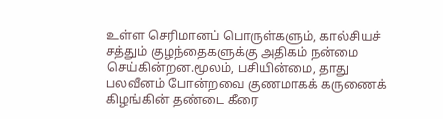உள்ள செரிமானப் பொருள்களும், கால்சியச் சத்தும் குழந்தைகளுக்கு அதிகம் நன்மை செய்கின்றன.மூலம், பசியின்மை, தாது பலவீனம் போன்றவை குணமாகக் கருணைக் கிழங்கின் தண்டை கீரை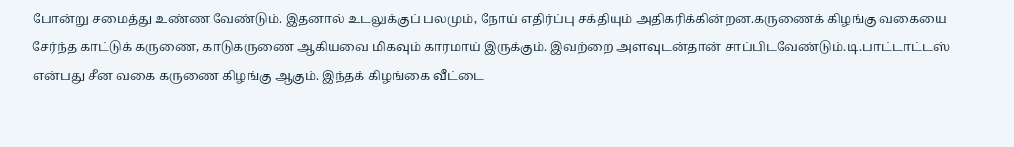போன்று சமைத்து உண்ண வேண்டும். இதனால் உடலுக்குப் பலமும், நோய் எதிர்ப்பு சக்தியும் அதிகரிக்கின்றன.கருணைக் கிழங்கு வகையை சேர்ந்த காட்டுக் கருணை, காடுகருணை ஆகியவை மிகவும் காரமாய் இருக்கும். இவற்றை அளவுடன்தான் சாப்பிடவேண்டும்.டி.பாட்டாட்டஸ் என்பது சீன வகை கருணை கிழங்கு ஆகும். இந்தக் கிழங்கை வீட்டை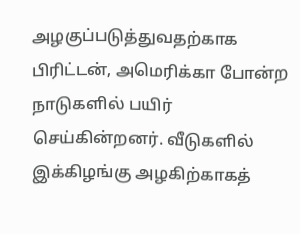அழகுப்படுத்துவதற்காக பிரிட்டன், அமெரிக்கா போன்ற நாடுகளில் பயிர் செய்கின்றனர். வீடுகளில் இக்கிழங்கு அழகிற்காகத்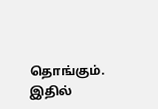தொங்கும். இதில்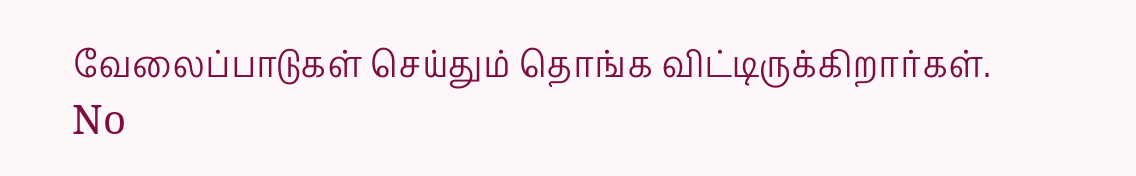வேலைப்பாடுகள் செய்தும் தொங்க விட்டிருக்கிறார்கள்.
No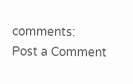comments:
Post a Comment